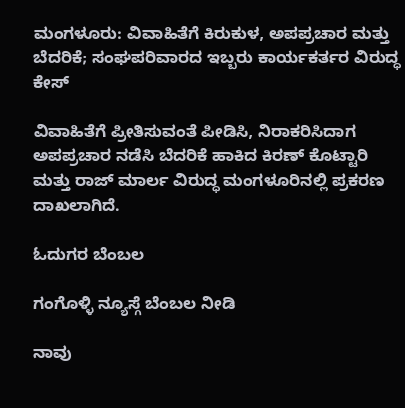ಮಂಗಳೂರು: ವಿವಾಹಿತೆಗೆ ಕಿರುಕುಳ, ಅಪಪ್ರಚಾರ ಮತ್ತು ಬೆದರಿಕೆ; ಸಂಘಪರಿವಾರದ ಇಬ್ಬರು ಕಾರ್ಯಕರ್ತರ ವಿರುದ್ಧ ಕೇಸ್

ವಿವಾಹಿತೆಗೆ ಪ್ರೀತಿಸುವಂತೆ ಪೀಡಿಸಿ, ನಿರಾಕರಿಸಿದಾಗ ಅಪಪ್ರಚಾರ ನಡೆಸಿ ಬೆದರಿಕೆ ಹಾಕಿದ ಕಿರಣ್ ಕೊಟ್ಟಾರಿ ಮತ್ತು ರಾಜ್ ಮಾರ್ಲ ವಿರುದ್ಧ ಮಂಗಳೂರಿನಲ್ಲಿ ಪ್ರಕರಣ ದಾಖಲಾಗಿದೆ.

ಓದುಗರ ಬೆಂಬಲ

ಗಂಗೊಳ್ಳಿ ನ್ಯೂಸ್ಗೆ ಬೆಂಬಲ ನೀಡಿ

ನಾವು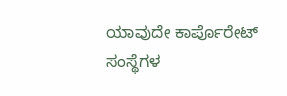ಯಾವುದೇ ಕಾರ್ಪೊರೇಟ್ ಸಂಸ್ಥೆಗಳ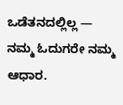ಒಡೆತನದಲ್ಲಿಲ್ಲ — ನಮ್ಮ ಓದುಗರೇ ನಮ್ಮ ಆಧಾರ.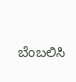ಬೆಂಬಲಿಸಿ